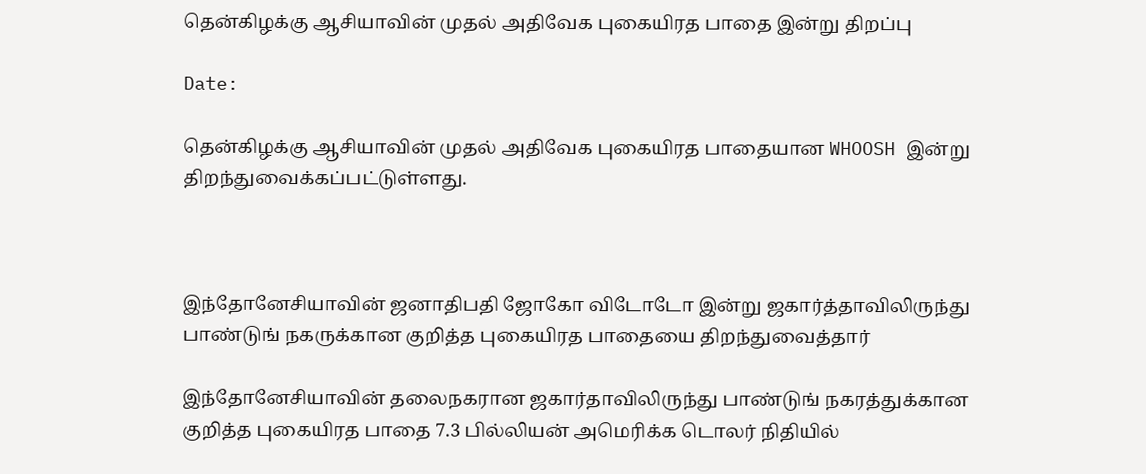தென்கிழக்கு ஆசியாவின் முதல் அதிவேக புகையிரத பாதை இன்று திறப்பு

Date:

தென்கிழக்கு ஆசியாவின் முதல் அதிவேக புகையிரத பாதையான WHOOSH இன்று திறந்துவைக்கப்பட்டுள்ளது.



இந்தோனேசியாவின் ஜனாதிபதி ஜோகோ விடோடோ இன்று ஜகார்த்தாவிலிருந்து பாண்டுங் நகருக்கான குறித்த புகையிரத பாதையை திறந்துவைத்தார்

இந்தோனேசியாவின் தலைநகரான ஜகார்தாவிலிருந்து பாண்டுங் நகரத்துக்கான குறித்த புகையிரத பாதை 7.3 பில்லியன் அமெரிக்க டொலர் நிதியில்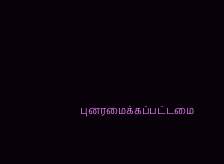புனரமைக்கப்பட்டமை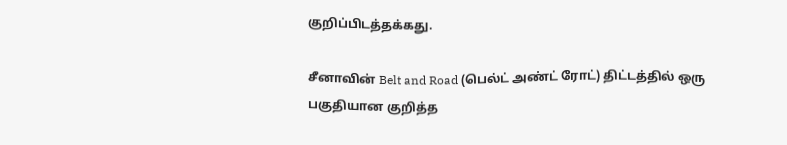குறிப்பிடத்தக்கது.

சீனாவின் Belt and Road (பெல்ட் அண்ட் ரோட்) திட்டத்தில் ஒரு பகுதியான குறித்த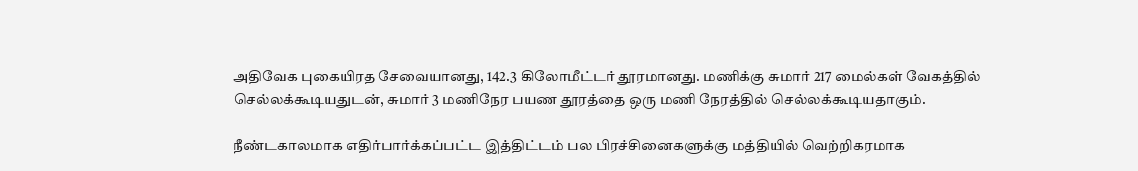அதிவேக புகையிரத சேவையானது, 142.3 கிலோமீட்டர் தூரமானது. மணிக்கு சுமார் 217 மைல்கள் வேகத்தில் செல்லக்கூடியதுடன், சுமார் 3 மணிநேர பயண தூரத்தை ஒரு மணி நேரத்தில் செல்லக்கூடியதாகும்.

நீண்டகாலமாக எதிர்பார்க்கப்பட்ட இத்திட்டம் பல பிரச்சினைகளுக்கு மத்தியில் வெற்றிகரமாக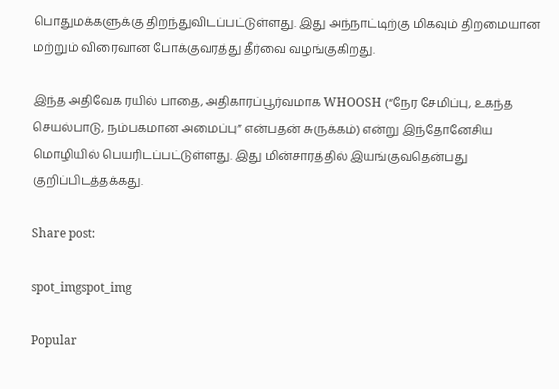பொதுமக்களுக்கு திறந்துவிடப்பட்டுள்ளது. இது அந்நாட்டிற்கு மிகவும் திறமையான மற்றும் விரைவான போக்குவரத்து தீர்வை வழங்குகிறது.

இந்த அதிவேக ரயில் பாதை, அதிகாரப்பூர்வமாக WHOOSH (“நேர சேமிப்பு, உகந்த செயல்பாடு, நம்பகமான அமைப்பு” என்பதன் சுருக்கம்) என்று இந்தோனேசிய மொழியில் பெயரிடப்பட்டுள்ளது. இது மின்சாரத்தில் இயங்குவதென்பது குறிப்பிடத்தக்கது.

Share post:

spot_imgspot_img

Popular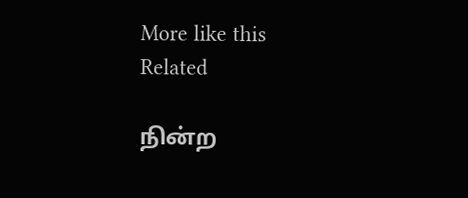More like this
Related

நின்ற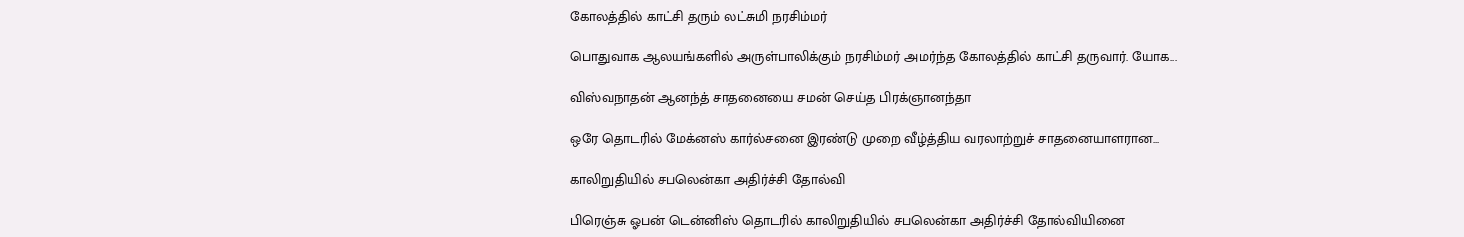கோலத்தில் காட்சி தரும் லட்சுமி நரசிம்மர்

பொதுவாக ஆலயங்களில் அருள்பாலிக்கும் நரசிம்மர் அமர்ந்த கோலத்தில் காட்சி தருவார். யோக...

விஸ்வநாதன் ஆனந்த் சாதனையை சமன் செய்த பிரக்ஞானந்தா

ஒரே தொடரில் மேக்னஸ் கார்ல்சனை இரண்டு முறை வீழ்த்திய வரலாற்றுச் சாதனையாளரான...

காலிறுதியில் சபலென்கா அதிர்ச்சி தோல்வி

பிரெஞ்சு ஓபன் டென்னிஸ் தொடரில் காலிறுதியில் சபலென்கா அதிர்ச்சி தோல்வியினை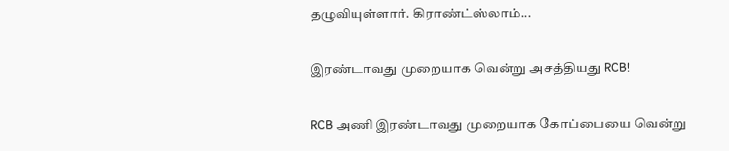தழுவியுள்ளார். கிராண்ட்ஸ்லாம்...

இரண்டாவது முறையாக வென்று அசத்தியது RCB!

RCB அணி இரண்டாவது முறையாக கோப்பையை வென்று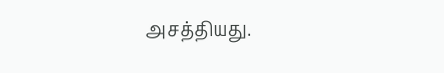அசத்தியது.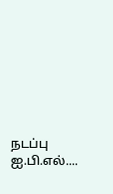நடப்பு ஐ.பி.எல்....